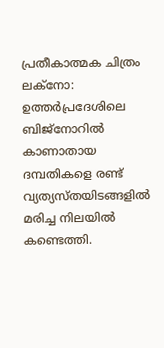പ്രതീകാത്മക ചിത്രം
ലക്നോ: ഉത്തർപ്രദേശിലെ ബിജ്നോറിൽ കാണാതായ ദമ്പതികളെ രണ്ട് വ്യത്യസ്തയിടങ്ങളിൽ മരിച്ച നിലയിൽ കണ്ടെത്തി.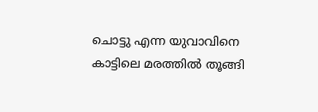ചൊട്ടു എന്ന യുവാവിനെ കാട്ടിലെ മരത്തിൽ തൂങ്ങി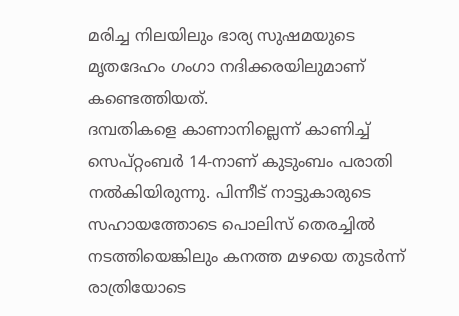മരിച്ച നിലയിലും ഭാര്യ സുഷമയുടെ മൃതദേഹം ഗംഗാ നദിക്കരയിലുമാണ് കണ്ടെത്തിയത്.
ദമ്പതികളെ കാണാനില്ലെന്ന് കാണിച്ച് സെപ്റ്റംബർ 14-നാണ് കുടുംബം പരാതി നൽകിയിരുന്നു. പിന്നീട് നാട്ടുകാരുടെ സഹായത്തോടെ പൊലിസ് തെരച്ചിൽ നടത്തിയെങ്കിലും കനത്ത മഴയെ തുടർന്ന് രാത്രിയോടെ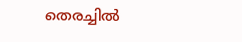തെരച്ചിൽ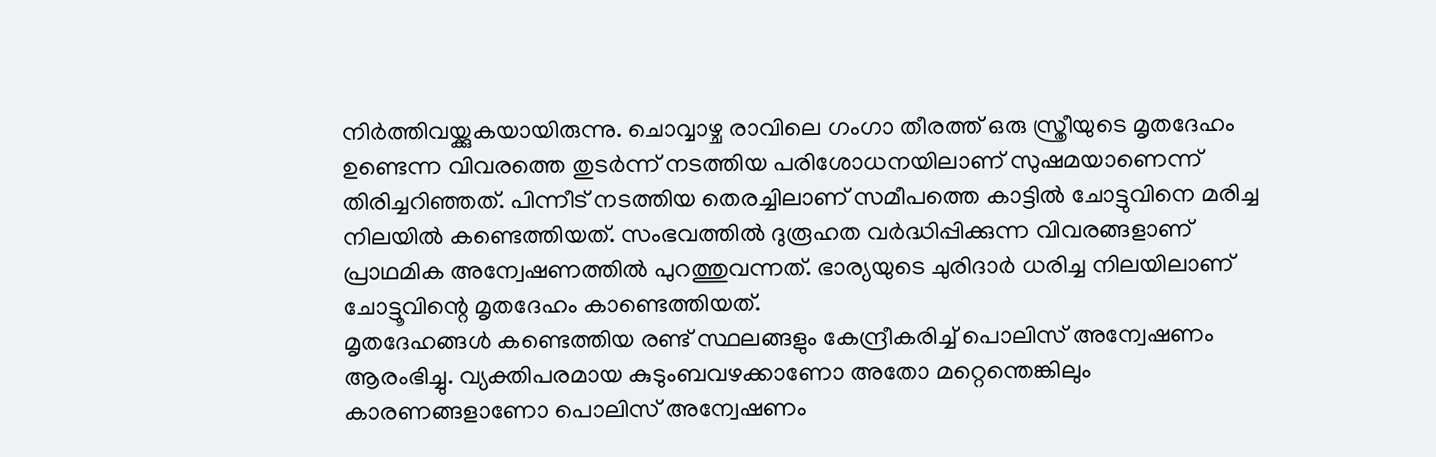നിർത്തിവയ്ക്കുകയായിരുന്നു. ചൊവ്വാഴ്ച രാവിലെ ഗംഗാ തീരത്ത് ഒരു സ്ത്രീയുടെ മൃതദേഹം ഉണ്ടെന്ന വിവരത്തെ തുടർന്ന് നടത്തിയ പരിശോധനയിലാണ് സുഷമയാണെന്ന് തിരിച്ചറിഞ്ഞത്. പിന്നീട് നടത്തിയ തെരച്ചിലാണ് സമീപത്തെ കാട്ടിൽ ചോട്ടുവിനെ മരിച്ച നിലയിൽ കണ്ടെത്തിയത്. സംഭവത്തിൽ ദുരൂഹത വർദ്ധിപ്പിക്കുന്ന വിവരങ്ങളാണ് പ്രാഥമിക അന്വേഷണത്തിൽ പുറത്തുവന്നത്. ഭാര്യയുടെ ചുരിദാർ ധരിച്ച നിലയിലാണ് ചോട്ടൂവിന്റെ മൃതദേഹം കാണ്ടെത്തിയത്.
മൃതദേഹങ്ങൾ കണ്ടെത്തിയ രണ്ട് സ്ഥലങ്ങളും കേന്ദ്രീകരിച്ച് പൊലിസ് അന്വേഷണം ആരംഭിച്ചു. വ്യക്തിപരമായ കുടുംബവഴക്കാണോ അതോ മറ്റെന്തെങ്കിലും കാരണങ്ങളാണോ പൊലിസ് അന്വേഷണം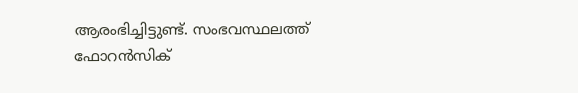ആരംഭിച്ചിട്ടുണ്ട്. സംഭവസ്ഥലത്ത് ഫോറൻസിക്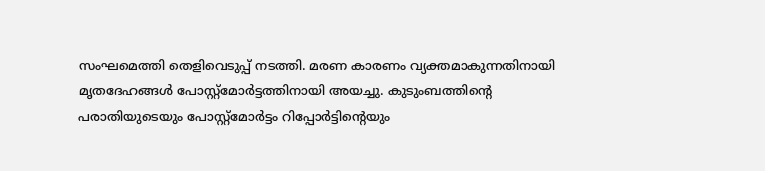സംഘമെത്തി തെളിവെടുപ്പ് നടത്തി. മരണ കാരണം വ്യക്തമാകുന്നതിനായി മൃതദേഹങ്ങൾ പോസ്റ്റ്മോർട്ടത്തിനായി അയച്ചു. കുടുംബത്തിന്റെ പരാതിയുടെയും പോസ്റ്റ്മോർട്ടം റിപ്പോർട്ടിന്റെയും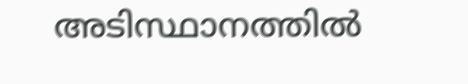അടിസ്ഥാനത്തിൽ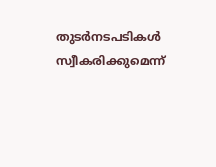തുടർനടപടികൾ സ്വീകരിക്കുമെന്ന്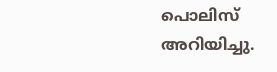പൊലിസ് അറിയിച്ചു.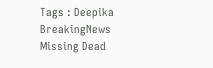Tags : Deepika BreakingNews Missing Dead